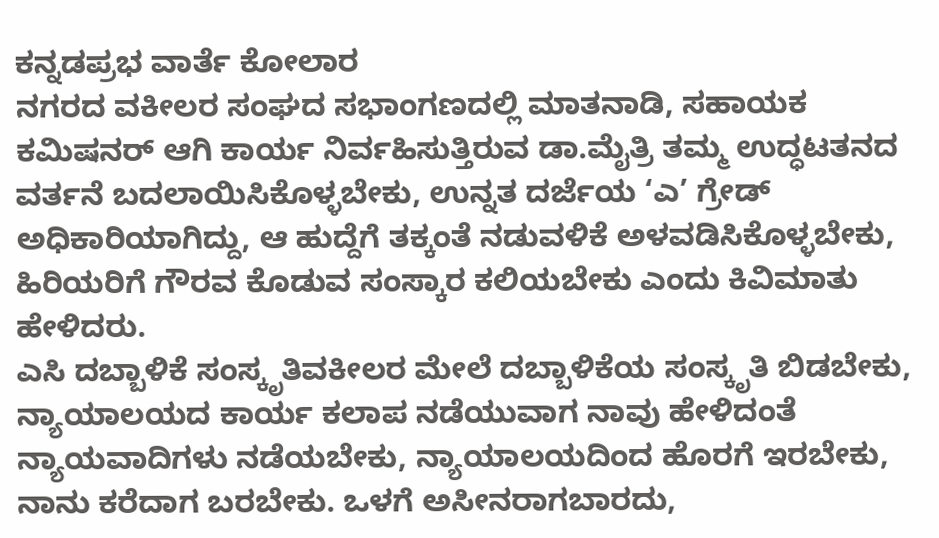ಕನ್ನಡಪ್ರಭ ವಾರ್ತೆ ಕೋಲಾರ
ನಗರದ ವಕೀಲರ ಸಂಘದ ಸಭಾಂಗಣದಲ್ಲಿ ಮಾತನಾಡಿ, ಸಹಾಯಕ ಕಮಿಷನರ್ ಆಗಿ ಕಾರ್ಯ ನಿರ್ವಹಿಸುತ್ತಿರುವ ಡಾ.ಮೈತ್ರಿ ತಮ್ಮ ಉದ್ಧಟತನದ ವರ್ತನೆ ಬದಲಾಯಿಸಿಕೊಳ್ಳಬೇಕು, ಉನ್ನತ ದರ್ಜೆಯ ‘ಎ’ ಗ್ರೇಡ್ ಅಧಿಕಾರಿಯಾಗಿದ್ದು, ಆ ಹುದ್ದೆಗೆ ತಕ್ಕಂತೆ ನಡುವಳಿಕೆ ಅಳವಡಿಸಿಕೊಳ್ಳಬೇಕು, ಹಿರಿಯರಿಗೆ ಗೌರವ ಕೊಡುವ ಸಂಸ್ಕಾರ ಕಲಿಯಬೇಕು ಎಂದು ಕಿವಿಮಾತು ಹೇಳಿದರು.
ಎಸಿ ದಬ್ಬಾಳಿಕೆ ಸಂಸ್ಕೃತಿವಕೀಲರ ಮೇಲೆ ದಬ್ಬಾಳಿಕೆಯ ಸಂಸ್ಕೃತಿ ಬಿಡಬೇಕು, ನ್ಯಾಯಾಲಯದ ಕಾರ್ಯ ಕಲಾಪ ನಡೆಯುವಾಗ ನಾವು ಹೇಳಿದಂತೆ ನ್ಯಾಯವಾದಿಗಳು ನಡೆಯಬೇಕು, ನ್ಯಾಯಾಲಯದಿಂದ ಹೊರಗೆ ಇರಬೇಕು, ನಾನು ಕರೆದಾಗ ಬರಬೇಕು. ಒಳಗೆ ಅಸೀನರಾಗಬಾರದು,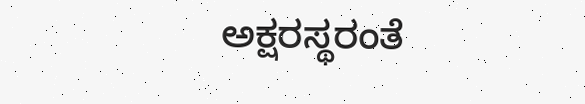ಅಕ್ಷರಸ್ಥರಂತೆ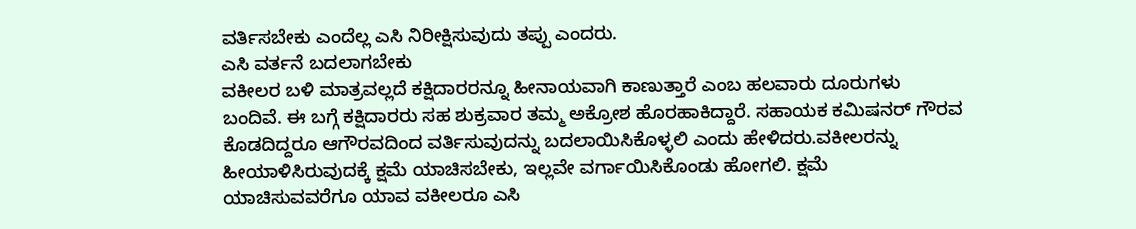ವರ್ತಿಸಬೇಕು ಎಂದೆಲ್ಲ ಎಸಿ ನಿರೀಕ್ಷಿಸುವುದು ತಪ್ಪು ಎಂದರು.
ಎಸಿ ವರ್ತನೆ ಬದಲಾಗಬೇಕು
ವಕೀಲರ ಬಳಿ ಮಾತ್ರವಲ್ಲದೆ ಕಕ್ಷಿದಾರರನ್ನೂ ಹೀನಾಯವಾಗಿ ಕಾಣುತ್ತಾರೆ ಎಂಬ ಹಲವಾರು ದೂರುಗಳು ಬಂದಿವೆ. ಈ ಬಗ್ಗೆ ಕಕ್ಷಿದಾರರು ಸಹ ಶುಕ್ರವಾರ ತಮ್ಮ ಅಕ್ರೋಶ ಹೊರಹಾಕಿದ್ದಾರೆ. ಸಹಾಯಕ ಕಮಿಷನರ್ ಗೌರವ ಕೊಡದಿದ್ದರೂ ಆಗೌರವದಿಂದ ವರ್ತಿಸುವುದನ್ನು ಬದಲಾಯಿಸಿಕೊಳ್ಳಲಿ ಎಂದು ಹೇಳಿದರು.ವಕೀಲರನ್ನು ಹೀಯಾಳಿಸಿರುವುದಕ್ಕೆ ಕ್ಷಮೆ ಯಾಚಿಸಬೇಕು, ಇಲ್ಲವೇ ವರ್ಗಾಯಿಸಿಕೊಂಡು ಹೋಗಲಿ. ಕ್ಷಮೆ ಯಾಚಿಸುವವರೆಗೂ ಯಾವ ವಕೀಲರೂ ಎಸಿ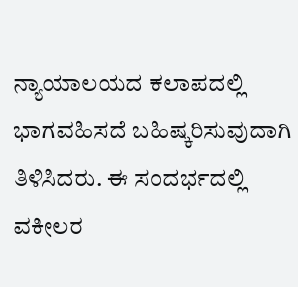ನ್ಯಾಯಾಲಯದ ಕಲಾಪದಲ್ಲಿ ಭಾಗವಹಿಸದೆ ಬಹಿಷ್ಕರಿಸುವುದಾಗಿ ತಿಳಿಸಿದರು. ಈ ಸಂದರ್ಭದಲ್ಲಿ ವಕೀಲರ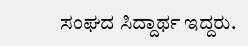ಸಂಘದ ಸಿದ್ದಾರ್ಥ ಇದ್ದರು.